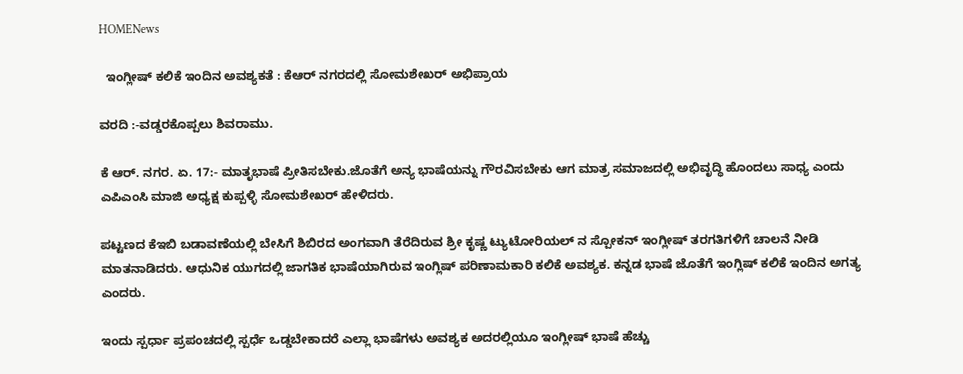HOMENews

  ಇಂಗ್ಲೀಷ್ ಕಲಿಕೆ ಇಂದಿನ ಅವಶ್ಯಕತೆ : ಕೆಆರ್ ನಗರದಲ್ಲಿ ಸೋಮಶೇಖರ್ ಅಭಿಪ್ರಾಯ

ವರದಿ :-ವಡ್ಡರಕೊಪ್ಪಲು ಶಿವರಾಮು.

ಕೆ ಆರ್. ನಗರ. ಏ. 17:- ಮಾತೃಭಾಷೆ ಪ್ರೀತಿಸಬೇಕು.ಜೊತೆಗೆ ಅನ್ಯ ಭಾಷೆಯನ್ನು ಗೌರವಿಸಬೇಕು ಆಗ ಮಾತ್ರ ಸಮಾಜದಲ್ಲಿ ಅಭಿವೃದ್ಧಿ ಹೊಂದಲು ಸಾಧ್ಯ ಎಂದು ಎಪಿಎಂಸಿ ಮಾಜಿ ಅಧ್ಯಕ್ಷ ಕುಪ್ಪಳ್ಳಿ ಸೋಮಶೇಖರ್ ಹೇಳಿದರು.

ಪಟ್ಟಣದ ಕೆಇಬಿ ಬಡಾವಣೆಯಲ್ಲಿ ಬೇಸಿಗೆ ಶಿಬಿರದ ಅಂಗವಾಗಿ ತೆರೆದಿರುವ ಶ್ರೀ ಕೃಷ್ಣ ಟ್ಯುಟೋರಿಯಲ್ ನ ಸ್ಪೋಕನ್ ಇಂಗ್ಲೀಷ್ ತರಗತಿಗಳಿಗೆ ಚಾಲನೆ ನೀಡಿ ಮಾತನಾಡಿದರು. ಆಧುನಿಕ ಯುಗದಲ್ಲಿ ಜಾಗತಿಕ ಭಾಷೆಯಾಗಿರುವ ಇಂಗ್ಲಿಷ್ ಪರಿಣಾಮಕಾರಿ ಕಲಿಕೆ ಅವಶ್ಯಕ. ಕನ್ನಡ ಭಾಷೆ ಜೊತೆಗೆ ಇಂಗ್ಲಿಷ್ ಕಲಿಕೆ ಇಂದಿನ ಅಗತ್ಯ ಎಂದರು.

ಇಂದು ಸ್ಪರ್ಧಾ ಪ್ರಪಂಚದಲ್ಲಿ ಸ್ಪರ್ಧೆ ಒಡ್ಡಬೇಕಾದರೆ ಎಲ್ಲಾ ಭಾಷೆಗಳು ಅವಶ್ಯಕ ಅದರಲ್ಲಿಯೂ ಇಂಗ್ಲೀಷ್ ಭಾಷೆ ಹೆಚ್ಚು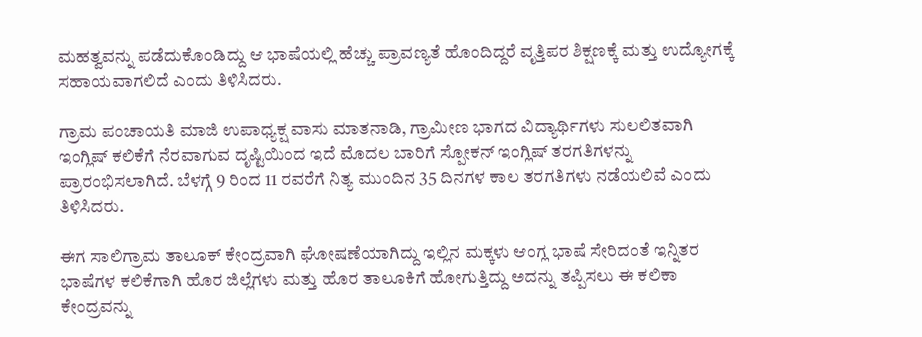ಮಹತ್ವವನ್ನು ಪಡೆದುಕೊಂಡಿದ್ದು ಆ ಭಾಷೆಯಲ್ಲಿ ಹೆಚ್ಚು ಪ್ರಾವಣ್ಯತೆ ಹೊಂದಿದ್ದರೆ ವೃತ್ತಿಪರ ಶಿಕ್ಷಣಕ್ಕೆ ಮತ್ತು ಉದ್ಯೋಗಕ್ಕೆ ಸಹಾಯವಾಗಲಿದೆ ಎಂದು ತಿಳಿಸಿದರು.

ಗ್ರಾಮ ಪಂಚಾಯತಿ ಮಾಜಿ ಉಪಾಧ್ಯಕ್ಷ ವಾಸು ಮಾತನಾಡಿ, ಗ್ರಾಮೀಣ ಭಾಗದ ವಿದ್ಯಾರ್ಥಿಗಳು ಸುಲಲಿತವಾಗಿ ಇಂಗ್ಲಿಷ್ ಕಲಿಕೆಗೆ ನೆರವಾಗುವ ದೃಷ್ಟಿಯಿಂದ ಇದೆ ಮೊದಲ ಬಾರಿಗೆ ಸ್ಪೋಕನ್ ಇಂಗ್ಲಿಷ್ ತರಗತಿಗಳನ್ನು ಪ್ರಾರಂಭಿಸಲಾಗಿದೆ. ಬೆಳಗ್ಗೆ 9 ರಿಂದ 11 ರವರೆಗೆ ನಿತ್ಯ ಮುಂದಿನ 35 ದಿನಗಳ ಕಾಲ ತರಗತಿಗಳು ನಡೆಯಲಿವೆ ಎಂದು ತಿಳಿಸಿದರು.

ಈಗ ಸಾಲಿಗ್ರಾಮ ತಾಲೂಕ್ ಕೇಂದ್ರವಾಗಿ ಘೋಷಣೆಯಾಗಿದ್ದು ಇಲ್ಲಿನ ಮಕ್ಕಳು ಆಂಗ್ಲ ಭಾಷೆ ಸೇರಿದಂತೆ ಇನ್ನಿತರ ಭಾಷೆಗಳ ಕಲಿಕೆಗಾಗಿ ಹೊರ ಜಿಲ್ಲೆಗಳು ಮತ್ತು ಹೊರ ತಾಲೂಕಿಗೆ ಹೋಗುತ್ತಿದ್ದು ಅದನ್ನು ತಪ್ಪಿಸಲು ಈ ಕಲಿಕಾ ಕೇಂದ್ರವನ್ನು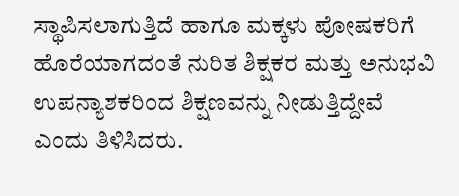ಸ್ಥಾಪಿಸಲಾಗುತ್ತಿದೆ ಹಾಗೂ ಮಕ್ಕಳು ಪೋಷಕರಿಗೆ ಹೊರೆಯಾಗದಂತೆ ನುರಿತ ಶಿಕ್ಷಕರ ಮತ್ತು ಅನುಭವಿ ಉಪನ್ಯಾಶಕರಿಂದ ಶಿಕ್ಷಣವನ್ನು ನೀಡುತ್ತಿದ್ದೇವೆ ಎಂದು ತಿಳಿಸಿದರು.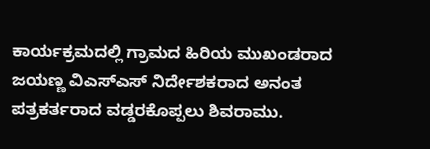ಕಾರ್ಯಕ್ರಮದಲ್ಲಿ ಗ್ರಾಮದ ಹಿರಿಯ ಮುಖಂಡರಾದ ಜಯಣ್ಣ ವಿಎಸ್ಎಸ್ ನಿರ್ದೇಶಕರಾದ ಅನಂತ ಪತ್ರಕರ್ತರಾದ ವಡ್ಡರಕೊಪ್ಪಲು ಶಿವರಾಮು.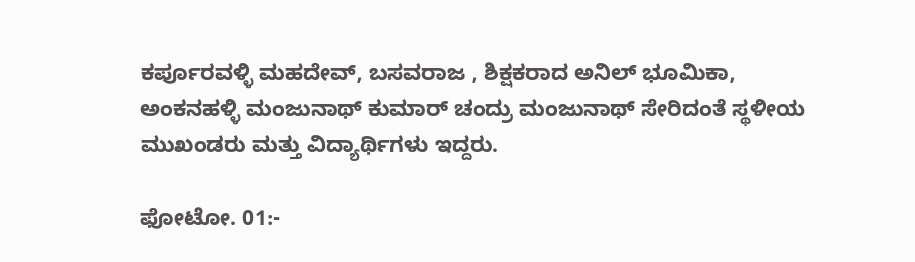ಕರ್ಪೂರವಳ್ಳಿ ಮಹದೇವ್, ಬಸವರಾಜ , ಶಿಕ್ಷಕರಾದ ಅನಿಲ್ ಭೂಮಿಕಾ, ಅಂಕನಹಳ್ಳಿ ಮಂಜುನಾಥ್ ಕುಮಾರ್ ಚಂದ್ರು ಮಂಜುನಾಥ್ ಸೇರಿದಂತೆ ಸ್ಥಳೀಯ ಮುಖಂಡರು ಮತ್ತು ವಿದ್ಯಾರ್ಥಿಗಳು ಇದ್ದರು.

ಫೋಟೋ. 01:-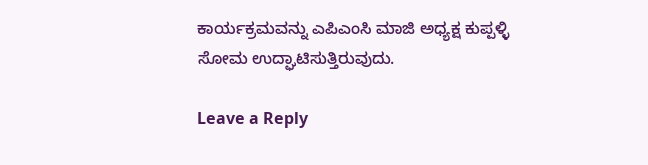ಕಾರ್ಯಕ್ರಮವನ್ನು ಎಪಿಎಂಸಿ ಮಾಜಿ ಅಧ್ಯಕ್ಷ ಕುಪ್ಪಳ್ಳಿ ಸೋಮ ಉದ್ಘಾಟಿಸುತ್ತಿರುವುದು.

Leave a Reply